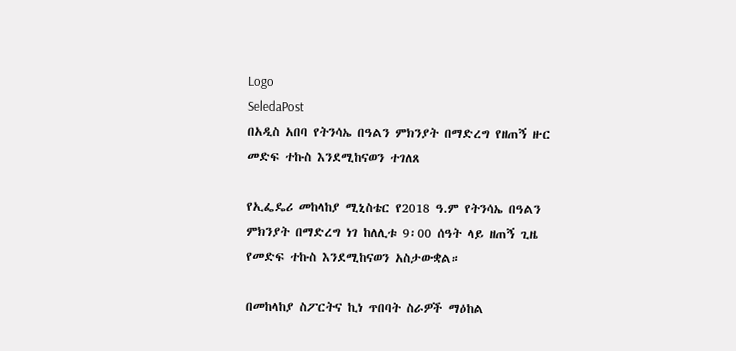Logo
SeledaPost
በአዲስ አበባ የትንሳኤ በዓልን ምክንያት በማድረግ የዘጠኝ ዙር መድፍ ተኩስ እንደሚከናወን ተገለጸ

የኢፌዴሪ መከላከያ ሚኒስቴር የ2018 ዓ.ም የትንሳኤ በዓልን ምክንያት በማድረግ ነገ ከለሊቱ 9፡00 ሰዓት ላይ ዘጠኝ ጊዜ የመድፍ ተኩስ እንደሚከናወን አስታውቋል።

በመከላከያ ስፖርትና ኪነ ጥበባት ስራዎች ማዕከል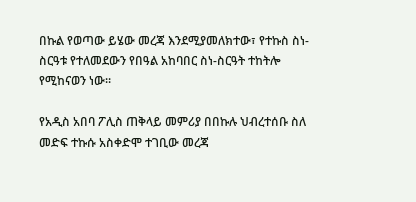በኩል የወጣው ይሄው መረጃ እንደሚያመለክተው፣ የተኩስ ስነ-ስርዓቱ የተለመደውን የበዓል አከባበር ስነ-ስርዓት ተከትሎ የሚከናወን ነው።

የአዲስ አበባ ፖሊስ ጠቅላይ መምሪያ በበኩሉ ህብረተሰቡ ስለ መድፍ ተኩሱ አስቀድሞ ተገቢው መረጃ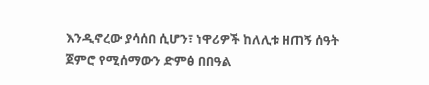እንዲኖረው ያሳሰበ ሲሆን፣ ነዋሪዎች ከለሊቱ ዘጠኝ ሰዓት ጀምሮ የሚሰማውን ድምፅ በበዓል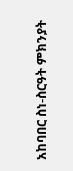አከባበር ስነ-ስርዓት ምክንያት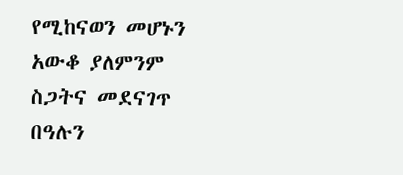የሚከናወን መሆኑን አውቆ ያለምንም ስጋትና መደናገጥ በዓሉን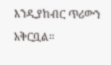እንዲያከብር ጥሪውን አቅርቧል።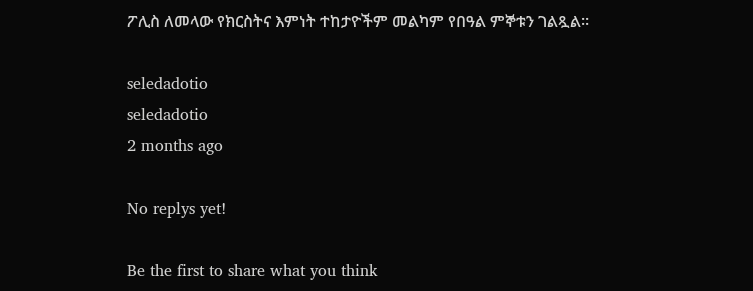ፖሊስ ለመላው የክርስትና እምነት ተከታዮችም መልካም የበዓል ምኞቱን ገልጿል።

seledadotio
seledadotio
2 months ago

No replys yet!

Be the first to share what you think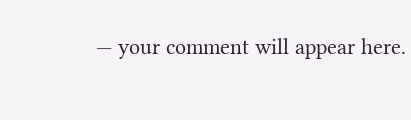— your comment will appear here.